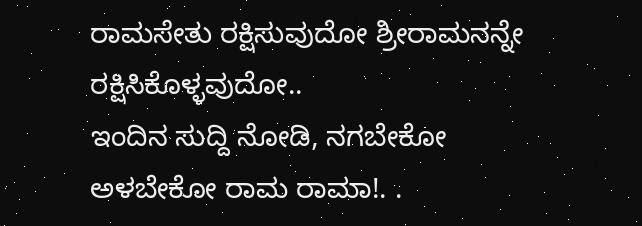ರಾಮಸೇತು ರಕ್ಷಿಸುವುದೋ ಶ್ರೀರಾಮನನ್ನೇ ರಕ್ಷಿಸಿಕೊಳ್ಳವುದೋ..
ಇಂದಿನ ಸುದ್ದಿ ನೋಡಿ, ನಗಬೇಕೋ ಅಳಬೇಕೋ ರಾಮ ರಾಮಾ!. .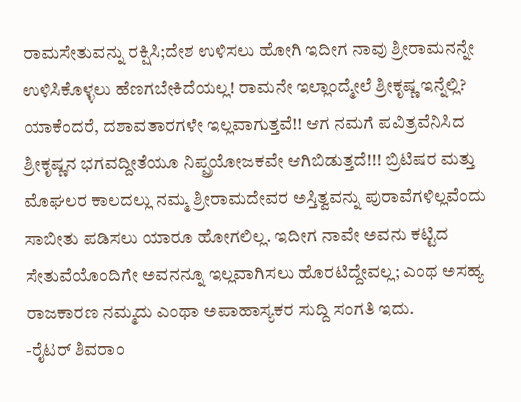ರಾಮಸೇತುವನ್ನು ರಕ್ಷಿಸಿ;ದೇಶ ಉಳಿಸಲು ಹೋಗಿ ಇದೀಗ ನಾವು ಶ್ರೀರಾಮನನ್ನೇ ಉಳಿಸಿಕೊಳ್ಳಲು ಹೆಣಗಬೇಕಿದೆಯಲ್ಲ! ರಾಮನೇ ಇಲ್ಲಾಂದ್ಮೇಲೆ ಶ್ರೀಕೃಷ್ಣ ಇನ್ನೆಲ್ಲಿ? ಯಾಕೆಂದರೆ, ದಶಾವತಾರಗಳೇ ಇಲ್ಲವಾಗುತ್ತವೆ!! ಆಗ ನಮಗೆ ಪವಿತ್ರವೆನಿಸಿದ ಶ್ರೀಕೃಷ್ಣನ ಭಗವದ್ದೀತೆಯೂ ನಿಪ್ಪ್ರಯೋಜಕವೇ ಆಗಿಬಿಡುತ್ತದೆ!!! ಬ್ರಿಟಿಷರ ಮತ್ತು ಮೊಘಲರ ಕಾಲದಲ್ಲು ನಮ್ಮ ಶ್ರೀರಾಮದೇವರ ಅಸ್ತಿತ್ವವನ್ನು ಪುರಾವೆಗಳಿಲ್ಲವೆಂದು ಸಾಬೀತು ಪಡಿಸಲು ಯಾರೂ ಹೋಗಲಿಲ್ಲ. ಇದೀಗ ನಾವೇ ಅವನು ಕಟ್ಟಿದ ಸೇತುವೆಯೊಂದಿಗೇ ಅವನನ್ನೂ ಇಲ್ಲವಾಗಿಸಲು ಹೊರಟಿದ್ದೇವಲ್ಲ; ಎಂಥ ಅಸಹ್ಯ ರಾಜಕಾರಣ ನಮ್ಮದು ಎಂಥಾ ಅಪಾಹಾಸ್ಯಕರ ಸುದ್ದಿ ಸಂಗತಿ ಇದು.
-ರೈಟರ್ ಶಿವರಾಂ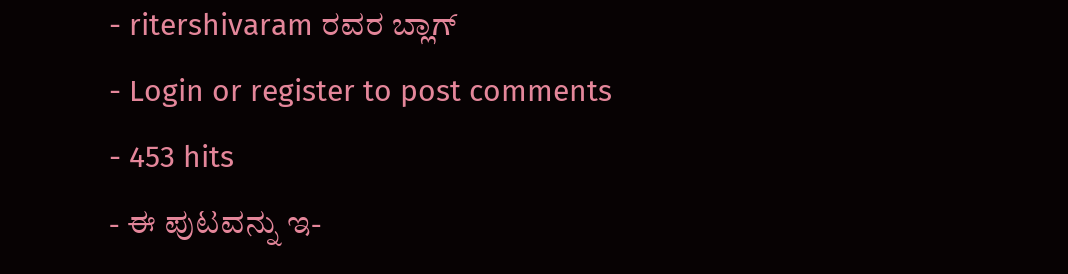- ritershivaram ರವರ ಬ್ಲಾಗ್
- Login or register to post comments
- 453 hits
- ಈ ಪುಟವನ್ನು ಇ-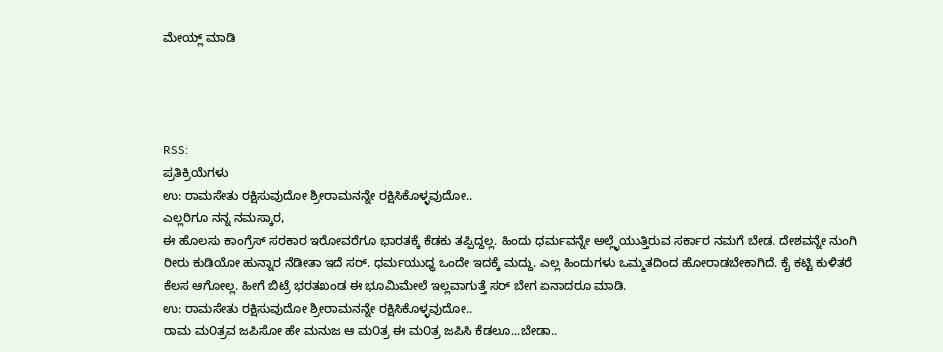ಮೇಯ್ಲ್ ಮಾಡಿ




RSS:
ಪ್ರತಿಕ್ರಿಯೆಗಳು
ಉ: ರಾಮಸೇತು ರಕ್ಷಿಸುವುದೋ ಶ್ರೀರಾಮನನ್ನೇ ರಕ್ಷಿಸಿಕೊಳ್ಳವುದೋ..
ಎಲ್ಲರಿಗೂ ನನ್ನ ನಮಸ್ಕಾರ,
ಈ ಹೊಲಸು ಕಾಂಗ್ರೆಸ್ ಸರಕಾರ ಇರೋವರೆಗೂ ಭಾರತಕ್ಕೆ ಕೆಡಕು ತಪ್ಪಿದ್ದಲ್ಲ. ಹಿಂದು ಧರ್ಮವನ್ನೇ ಅಲ್ಲ್ಳೆಯುತ್ತಿರುವ ಸರ್ಕಾರ ನಮಗೆ ಬೇಡ. ದೇಶವನ್ನೇ ನುಂಗಿ ರೀರು ಕುಡಿಯೋ ಹುನ್ನಾರ ನೆಡೀತಾ ಇದೆ ಸರ್. ಧರ್ಮಯುಧ್ಧ ಒಂದೇ ಇದಕ್ಕೆ ಮದ್ದು. ಎಲ್ಲ ಹಿಂದುಗಳು ಒಮ್ಮತದಿಂದ ಹೋರಾಡಬೇಕಾಗಿದೆ. ಕೈ ಕಟ್ಟಿ ಕುಳಿತರೆ ಕೆಲಸ ಆಗೋಲ್ಲ. ಹೀಗೆ ಬಿಟ್ರೆ ಭರತಖಂಡ ಈ ಭೂಮಿಮೇಲೆ ಇಲ್ಲವಾಗುತ್ತೆ ಸರ್ ಬೇಗ ಏನಾದರೂ ಮಾಡಿ.
ಉ: ರಾಮಸೇತು ರಕ್ಷಿಸುವುದೋ ಶ್ರೀರಾಮನನ್ನೇ ರಕ್ಷಿಸಿಕೊಳ್ಳವುದೋ..
ರಾಮ ಮ೦ತ್ರವ ಜಪಿಸೋ ಹೇ ಮನುಜ ಆ ಮ೦ತ್ರ ಈ ಮ೦ತ್ರ ಜಪಿಸಿ ಕೆಡಲೂ...ಬೇಡಾ..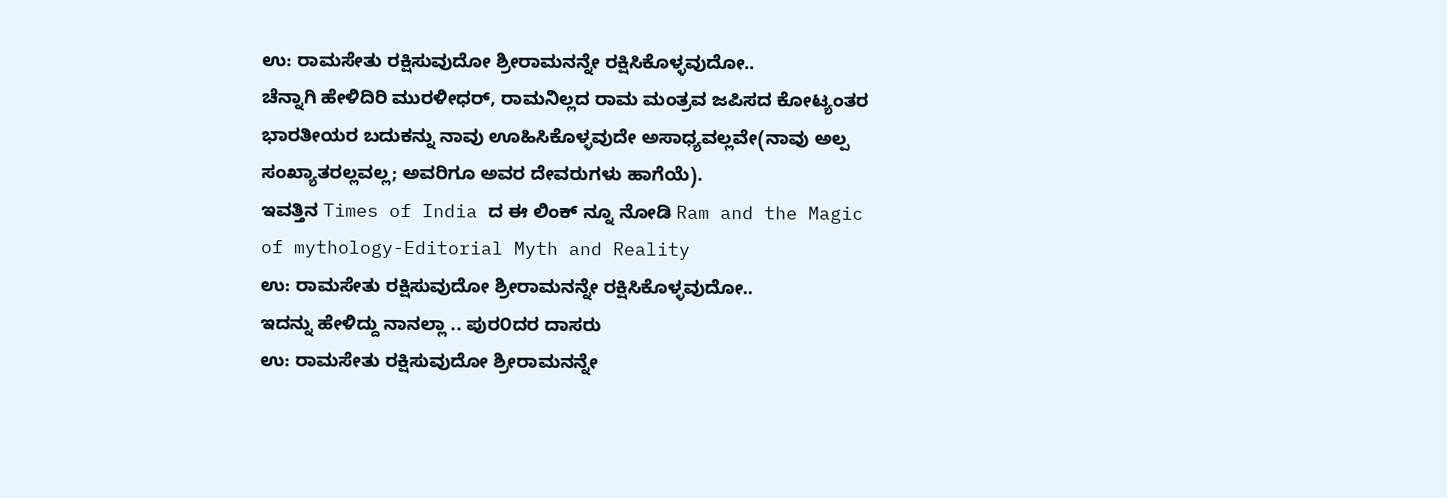ಉ: ರಾಮಸೇತು ರಕ್ಷಿಸುವುದೋ ಶ್ರೀರಾಮನನ್ನೇ ರಕ್ಷಿಸಿಕೊಳ್ಳವುದೋ..
ಚೆನ್ನಾಗಿ ಹೇಳಿದಿರಿ ಮುರಳೀಧರ್, ರಾಮನಿಲ್ಲದ ರಾಮ ಮಂತ್ರವ ಜಪಿಸದ ಕೋಟ್ಯಂತರ ಭಾರತೀಯರ ಬದುಕನ್ನು ನಾವು ಊಹಿಸಿಕೊಳ್ಳವುದೇ ಅಸಾಧ್ಯವಲ್ಲವೇ(ನಾವು ಅಲ್ಪ ಸಂಖ್ಯಾತರಲ್ಲವಲ್ಲ; ಅವರಿಗೂ ಅವರ ದೇವರುಗಳು ಹಾಗೆಯೆ).
ಇವತ್ತಿನ Times of India ದ ಈ ಲಿಂಕ್ ನ್ನೂ ನೋಡಿ Ram and the Magic of mythology-Editorial Myth and Reality
ಉ: ರಾಮಸೇತು ರಕ್ಷಿಸುವುದೋ ಶ್ರೀರಾಮನನ್ನೇ ರಕ್ಷಿಸಿಕೊಳ್ಳವುದೋ..
ಇದನ್ನು ಹೇಳಿದ್ದು ನಾನಲ್ಲಾ .. ಪುರ೦ದರ ದಾಸರು
ಉ: ರಾಮಸೇತು ರಕ್ಷಿಸುವುದೋ ಶ್ರೀರಾಮನನ್ನೇ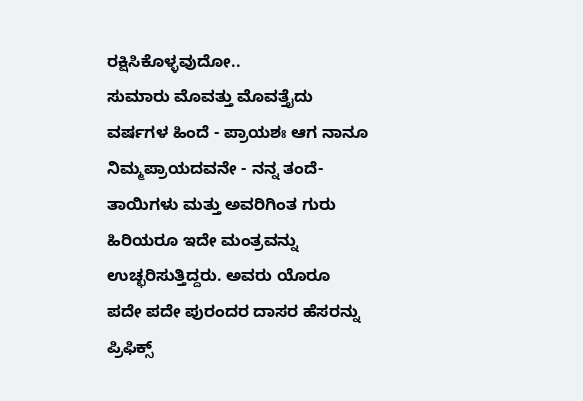ರಕ್ಷಿಸಿಕೊಳ್ಳವುದೋ..
ಸುಮಾರು ಮೊವತ್ತು ಮೊವತ್ತೈದು ವರ್ಷಗಳ ಹಿಂದೆ - ಪ್ರಾಯಶಃ ಆಗ ನಾನೂ ನಿಮ್ಮಪ್ರಾಯದವನೇ - ನನ್ನ ತಂದೆ-ತಾಯಿಗಳು ಮತ್ತು ಅವರಿಗಿಂತ ಗುರು ಹಿರಿಯರೂ ಇದೇ ಮಂತ್ರವನ್ನು ಉಚ್ಛರಿಸುತ್ತಿದ್ದರು. ಅವರು ಯೊರೂ ಪದೇ ಪದೇ ಪುರಂದರ ದಾಸರ ಹೆಸರನ್ನು ಪ್ರಿಫಿಕ್ಸ್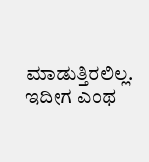ಮಾಡುತ್ತಿರಲಿಲ್ಲ. ಇದೀಗ ಎಂಥ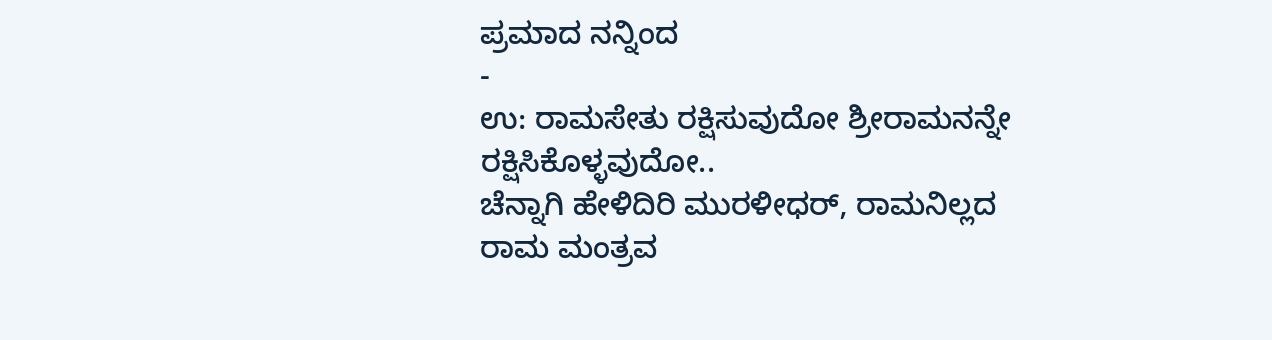ಪ್ರಮಾದ ನನ್ನಿಂದ
-
ಉ: ರಾಮಸೇತು ರಕ್ಷಿಸುವುದೋ ಶ್ರೀರಾಮನನ್ನೇ ರಕ್ಷಿಸಿಕೊಳ್ಳವುದೋ..
ಚೆನ್ನಾಗಿ ಹೇಳಿದಿರಿ ಮುರಳೀಧರ್, ರಾಮನಿಲ್ಲದ ರಾಮ ಮಂತ್ರವ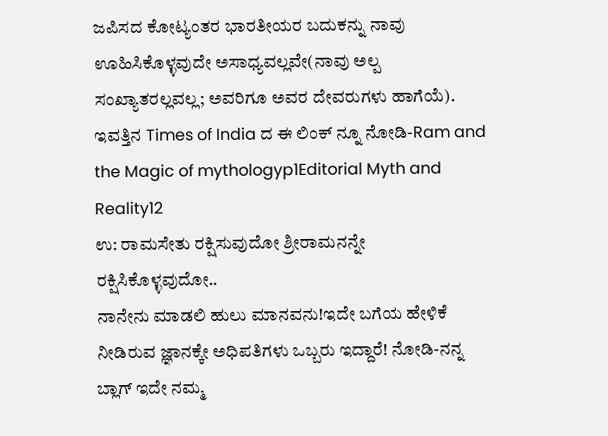ಜಪಿಸದ ಕೋಟ್ಯಂತರ ಭಾರತೀಯರ ಬದುಕನ್ನು ನಾವು ಊಹಿಸಿಕೊಳ್ಳವುದೇ ಅಸಾಧ್ಯವಲ್ಲವೇ(ನಾವು ಅಲ್ಪ ಸಂಖ್ಯಾತರಲ್ಲವಲ್ಲ; ಅವರಿಗೂ ಅವರ ದೇವರುಗಳು ಹಾಗೆಯೆ). ಇವತ್ತಿನ Times of India ದ ಈ ಲಿಂಕ್ ನ್ನೂ ನೋಡಿ-Ram and the Magic of mythologyp1Editorial Myth and Reality12
ಉ: ರಾಮಸೇತು ರಕ್ಷಿಸುವುದೋ ಶ್ರೀರಾಮನನ್ನೇ ರಕ್ಷಿಸಿಕೊಳ್ಳವುದೋ..
ನಾನೇನು ಮಾಡಲಿ ಹುಲು ಮಾನವನು!ಇದೇ ಬಗೆಯ ಹೇಳಿಕೆ ನೀಡಿರುವ ಜ್ಞಾನಕ್ಕೇ ಅಧಿಪತಿಗಳು ಒಬ್ಬರು ಇದ್ದಾರೆ! ನೋಡಿ-ನನ್ನ ಬ್ಲಾಗ್ ಇದೇ ನಮ್ಮ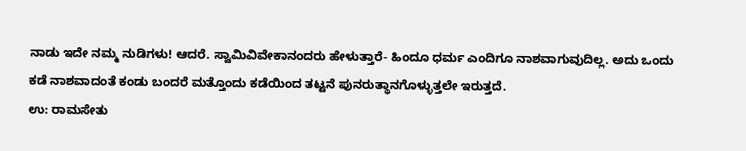ನಾಡು ಇದೇ ನಮ್ಮ ನುಡಿಗಳು! ಆದರೆ. ಸ್ವಾಮಿವಿವೇಕಾನಂದರು ಹೇಳುತ್ತಾರೆ- ಹಿಂದೂ ಧರ್ಮ ಎಂದಿಗೂ ನಾಶವಾಗುವುದಿಲ್ಲ. ಅದು ಒಂದು ಕಡೆ ನಾಶವಾದಂತೆ ಕಂಡು ಬಂದರೆ ಮತ್ತೊಂದು ಕಡೆಯಿಂದ ತಟ್ಟನೆ ಪುನರುತ್ಥಾನಗೊಳ್ಳುತ್ತಲೇ ಇರುತ್ತದೆ.
ಉ: ರಾಮಸೇತು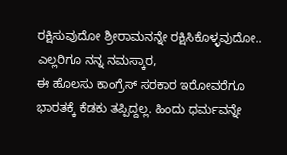ರಕ್ಷಿಸುವುದೋ ಶ್ರೀರಾಮನನ್ನೇ ರಕ್ಷಿಸಿಕೊಳ್ಳವುದೋ..
ಎಲ್ಲರಿಗೂ ನನ್ನ ನಮಸ್ಕಾರ,
ಈ ಹೊಲಸು ಕಾಂಗ್ರೆಸ್ ಸರಕಾರ ಇರೋವರೆಗೂ ಭಾರತಕ್ಕೆ ಕೆಡಕು ತಪ್ಪಿದ್ದಲ್ಲ. ಹಿಂದು ಧರ್ಮವನ್ನೇ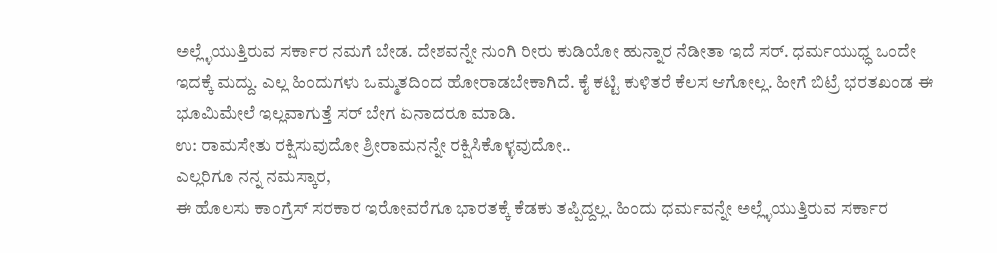ಅಲ್ಲ್ಳೆಯುತ್ತಿರುವ ಸರ್ಕಾರ ನಮಗೆ ಬೇಡ. ದೇಶವನ್ನೇ ನುಂಗಿ ರೀರು ಕುಡಿಯೋ ಹುನ್ನಾರ ನೆಡೀತಾ ಇದೆ ಸರ್. ಧರ್ಮಯುಧ್ಧ ಒಂದೇ ಇದಕ್ಕೆ ಮದ್ದು. ಎಲ್ಲ ಹಿಂದುಗಳು ಒಮ್ಮತದಿಂದ ಹೋರಾಡಬೇಕಾಗಿದೆ. ಕೈ ಕಟ್ಟಿ ಕುಳಿತರೆ ಕೆಲಸ ಆಗೋಲ್ಲ. ಹೀಗೆ ಬಿಟ್ರೆ ಭರತಖಂಡ ಈ ಭೂಮಿಮೇಲೆ ಇಲ್ಲವಾಗುತ್ತೆ ಸರ್ ಬೇಗ ಏನಾದರೂ ಮಾಡಿ.
ಉ: ರಾಮಸೇತು ರಕ್ಷಿಸುವುದೋ ಶ್ರೀರಾಮನನ್ನೇ ರಕ್ಷಿಸಿಕೊಳ್ಳವುದೋ..
ಎಲ್ಲರಿಗೂ ನನ್ನ ನಮಸ್ಕಾರ,
ಈ ಹೊಲಸು ಕಾಂಗ್ರೆಸ್ ಸರಕಾರ ಇರೋವರೆಗೂ ಭಾರತಕ್ಕೆ ಕೆಡಕು ತಪ್ಪಿದ್ದಲ್ಲ. ಹಿಂದು ಧರ್ಮವನ್ನೇ ಅಲ್ಲ್ಳೆಯುತ್ತಿರುವ ಸರ್ಕಾರ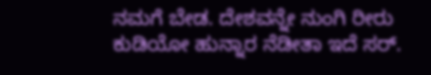ನಮಗೆ ಬೇಡ. ದೇಶವನ್ನೇ ನುಂಗಿ ರೀರು ಕುಡಿಯೋ ಹುನ್ನಾರ ನೆಡೀತಾ ಇದೆ ಸರ್.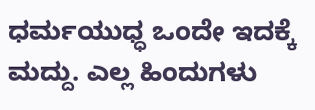ಧರ್ಮಯುಧ್ಧ ಒಂದೇ ಇದಕ್ಕೆ ಮದ್ದು. ಎಲ್ಲ ಹಿಂದುಗಳು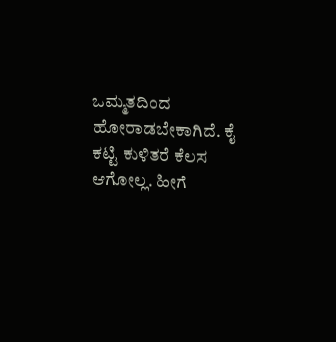ಒಮ್ಮತದಿಂದ ಹೋರಾಡಬೇಕಾಗಿದೆ. ಕೈ ಕಟ್ಟಿ ಕುಳಿತರೆ ಕೆಲಸ ಆಗೋಲ್ಲ. ಹೀಗೆ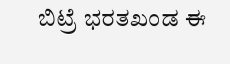ಬಿಟ್ರೆ ಭರತಖಂಡ ಈ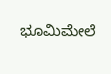ಭೂಮಿಮೇಲೆ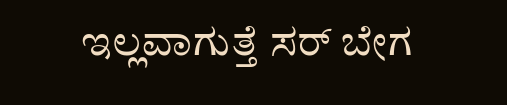ಇಲ್ಲವಾಗುತ್ತೆ ಸರ್ ಬೇಗ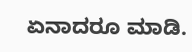ಏನಾದರೂ ಮಾಡಿ.